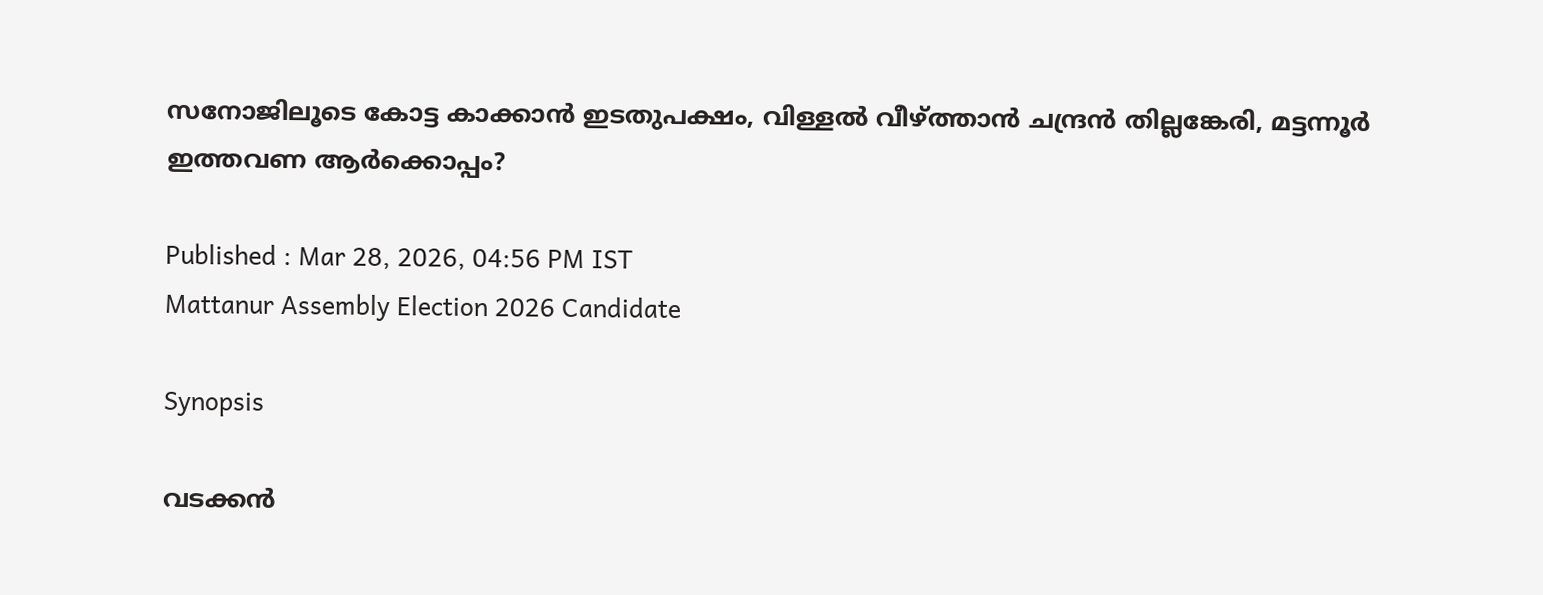സനോജിലൂടെ കോട്ട കാക്കാൻ ഇടതുപക്ഷം, വിള്ളൽ വീഴ്ത്താൻ ചന്ദ്രൻ തില്ലങ്കേരി, മട്ടന്നൂർ ഇത്തവണ ആർക്കൊപ്പം?

Published : Mar 28, 2026, 04:56 PM IST
Mattanur Assembly Election 2026 Candidate

Synopsis

വടക്കൻ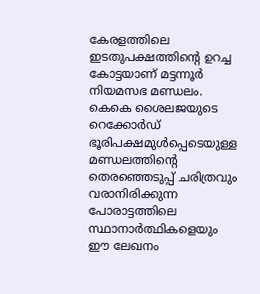കേരളത്തിലെ ഇടതുപക്ഷത്തിൻ്റെ ഉറച്ച കോട്ടയാണ് മട്ടന്നൂർ നിയമസഭ മണ്ഡലം. കെകെ ശൈലജയുടെ റെക്കോർഡ് ഭൂരിപക്ഷമുൾപ്പെടെയുള്ള മണ്ഡലത്തിൻ്റെ തെരഞ്ഞെടുപ്പ് ചരിത്രവും വരാനിരിക്കുന്ന പോരാട്ടത്തിലെ സ്ഥാനാർത്ഥികളെയും ഈ ലേഖനം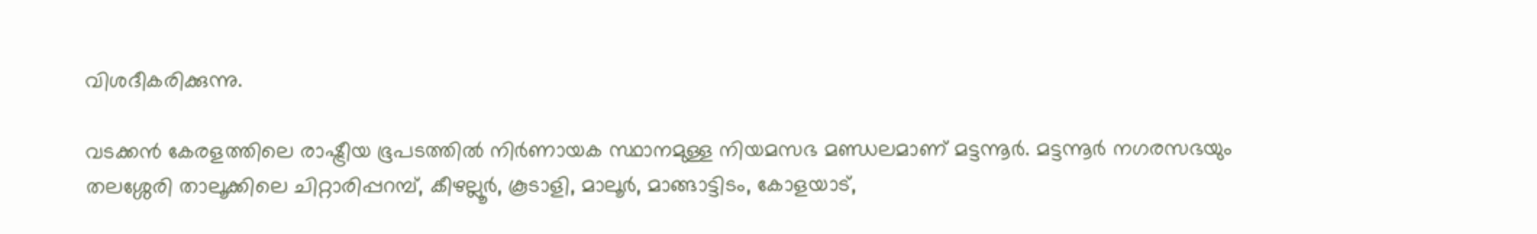വിശദീകരിക്കുന്നു.

വടക്കൻ കേരളത്തിലെ രാഷ്ട്രീയ ഭൂപടത്തിൽ നിർണായക സ്ഥാനമുള്ള നിയമസഭ മണ്ഡലമാണ് മട്ടന്നൂർ. മട്ടന്നൂർ നഗരസഭയും തലശ്ശേരി താലൂക്കിലെ ചിറ്റാരിപ്പറമ്പ്, കീഴല്ലൂർ, കൂടാളി, മാലൂർ, മാങ്ങാട്ടിടം, കോളയാട്,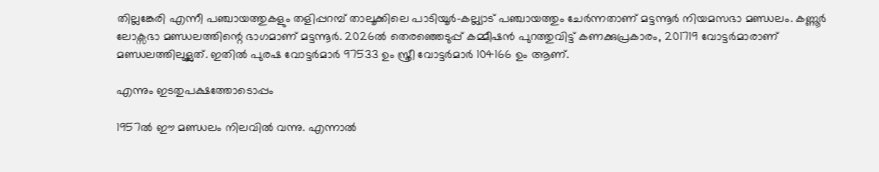തില്ലങ്കേരി എന്നീ പഞ്ചായത്തുകളും തളിപ്പറമ്പ് താലൂക്കിലെ പാടിയൂർ-കല്ല്യാട് പഞ്ചായത്തും ചേർന്നതാണ് മട്ടന്നൂർ നിയമസഭാ മണ്ഡലം. കണ്ണൂർ ലോക്സഭാ മണ്ഡലത്തിന്റെ ഭാഗമാണ് മട്ടന്നൂർ. 2026ൽ തെരഞ്ഞെടുപ്പ് കമ്മീഷൻ പുറത്തുവിട്ട് കണക്കുപ്രകാരം, 201719 വോട്ടർമാരാണ് മണ്ഡലത്തിലുള്ലത്. ഇതിൽ പുരഷ വോട്ടർമാർ 97533 ഉം സ്ത്രീ വോട്ടർമാർ 104166 ഉം ആണ്.

എന്നും ഇടതുപക്ഷത്തോടൊപ്പം

1957ൽ ഈ മണ്ഡലം നിലവിൽ വന്നു. എന്നാൽ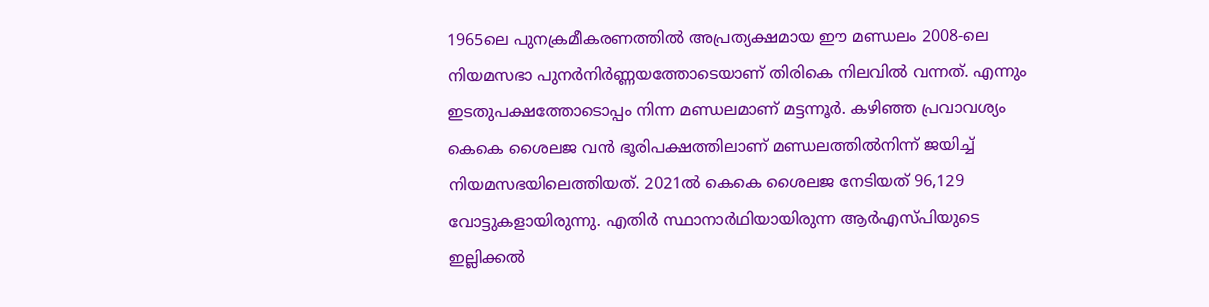1965ലെ പുനക്രമീകരണത്തിൽ അപ്രത്യക്ഷമായ ഈ മണ്ഡലം 2008-ലെ നിയമസഭാ പുനർനിർണ്ണയത്തോടെയാണ് തിരികെ നിലവിൽ വന്നത്. എന്നും ഇടതുപക്ഷത്തോടൊപ്പം നിന്ന മണ്ഡലമാണ് മട്ടന്നൂർ‌. കഴിഞ്ഞ പ്രവാവശ്യം കെകെ ശൈലജ വൻ ഭൂരിപക്ഷത്തിലാണ് മണ്ഡലത്തിൽ‌നിന്ന് ജയിച്ച് നിയമസഭയിലെത്തിയത്. 2021ൽ കെകെ ശൈലജ നേടിയത് 96,129 വോട്ടുകളായിരുന്നു. എതിർ സ്ഥാനാർഥിയായിരുന്ന ആർഎസ്പിയുടെ ഇല്ലിക്കൽ‌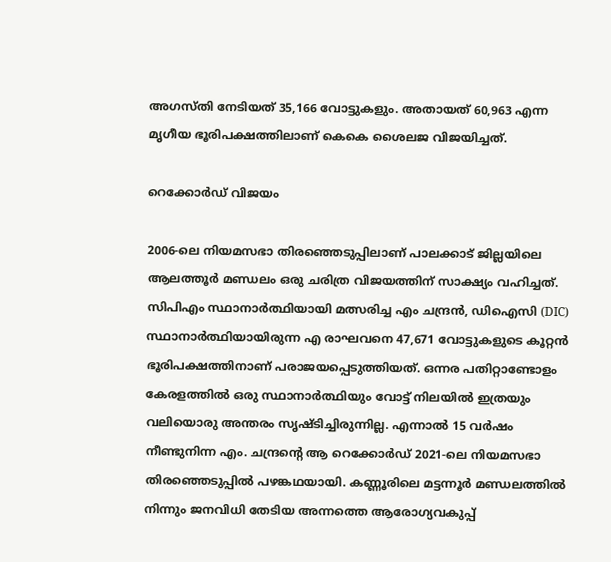അഗസ്തി നേടിയത് 35,166 വോട്ടുകളും. അതായത് 60,963 എന്ന മൃഗീയ ഭൂരിപക്ഷത്തിലാണ് കെകെ ശൈലജ വിജയിച്ചത്.

റെക്കോർഡ് വിജയം

2006-ലെ നിയമസഭാ തിരഞ്ഞെടുപ്പിലാണ് പാലക്കാട് ജില്ലയിലെ ആലത്തൂർ മണ്ഡലം ഒരു ചരിത്ര വിജയത്തിന് സാക്ഷ്യം വഹിച്ചത്. സിപിഎം സ്ഥാനാർത്ഥിയായി മത്സരിച്ച എം ചന്ദ്രൻ, ഡിഐസി (DIC) സ്ഥാനാർത്ഥിയായിരുന്ന എ രാഘവനെ 47,671 വോട്ടുകളുടെ കൂറ്റൻ ഭൂരിപക്ഷത്തിനാണ് പരാജയപ്പെടുത്തിയത്. ഒന്നര പതിറ്റാണ്ടോളം കേരളത്തിൽ ഒരു സ്ഥാനാർത്ഥിയും വോട്ട് നിലയിൽ ഇത്രയും വലിയൊരു അന്തരം സൃഷ്ടിച്ചിരുന്നില്ല. എന്നാൽ 15 വർഷം നീണ്ടുനിന്ന എം. ചന്ദ്രന്റെ ആ റെക്കോർഡ് 2021-ലെ നിയമസഭാ തിരഞ്ഞെടുപ്പിൽ പഴങ്കഥയായി. കണ്ണൂരിലെ മട്ടന്നൂർ മണ്ഡലത്തിൽ നിന്നും ജനവിധി തേടിയ അന്നത്തെ ആരോഗ്യവകുപ്പ്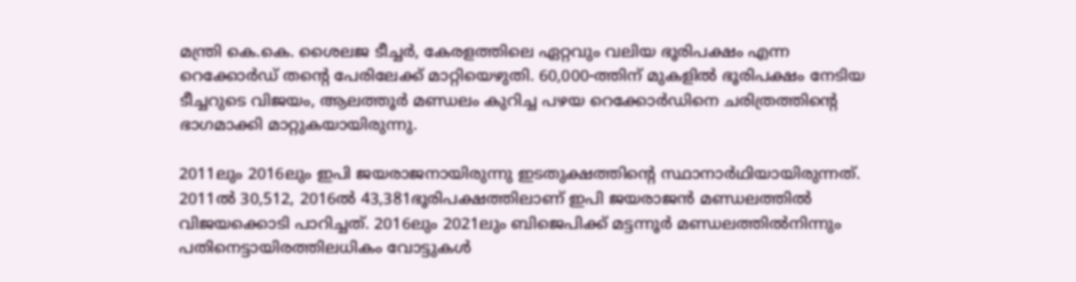മന്ത്രി കെ.കെ. ശൈലജ ടീച്ചർ, കേരളത്തിലെ ഏറ്റവും വലിയ ഭൂരിപക്ഷം എന്ന റെക്കോർഡ് തന്റെ പേരിലേക്ക് മാറ്റിയെഴുതി. 60,000-ത്തിന് മുകളിൽ ഭൂരിപക്ഷം നേടിയ ടീച്ചറുടെ വിജയം, ആലത്തൂർ മണ്ഡലം കുറിച്ച പഴയ റെക്കോർഡിനെ ചരിത്രത്തിന്റെ ഭാഗമാക്കി മാറ്റുകയായിരുന്നു.

2011ലും 2016ലും ഇപി ജയരാജനായിരുന്നു ഇടതുക്ഷത്തിൻ്റെ സ്ഥാനാർഥിയായിരുന്നത്. 2011ൽ 30,512, 2016ൽ 43,381ഭൂരിപക്ഷത്തിലാണ് ഇപി ജയരാജൻ മണ്ഡലത്തിൽ വിജയക്കൊടി പാറിച്ചത്. 2016ലും 2021ലും ബിജെപിക്ക് മട്ടന്നൂർ മണ്ഡലത്തിൽനിന്നും പതിനെട്ടായിരത്തിലധികം വോട്ടുകൾ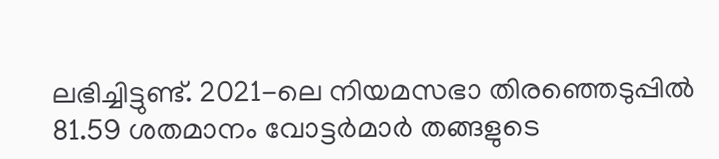ലഭിച്ചിട്ടുണ്ട്. 2021-ലെ നിയമസഭാ തിരഞ്ഞെടുപ്പിൽ 81.59 ശതമാനം വോട്ടർമാർ തങ്ങളുടെ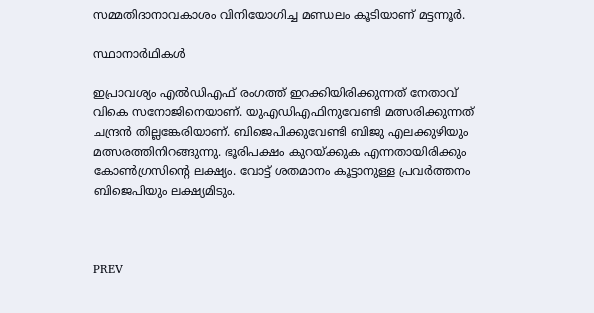സമ്മതിദാനാവകാശം വിനിയോഗിച്ച മണ്ഡലം കൂടിയാണ് മട്ടന്നൂർ.

സ്ഥാനാർഥികൾ‌

ഇപ്രാവശ്യം എൽഡിഎഫ് രംഗത്ത് ഇറക്കിയിരിക്കുന്നത് നേതാവ് വികെ സനോജിനെയാണ്. യുഎഡിഎഫിനുവേണ്ടി മത്സരിക്കുന്നത് ചന്ദ്രൻ തില്ലങ്കേരിയാണ്. ബിജെപിക്കുവേണ്ടി ബിജു എലക്കുഴിയും മത്സരത്തിനിറങ്ങുന്നു. ഭൂരിപക്ഷം കുറയ്ക്കുക എന്നതായിരിക്കും കോൺഗ്രസിൻ്റെ ലക്ഷ്യം. വോട്ട് ശതമാനം കൂട്ടാനുള്ള പ്രവർത്തനം ബിജെപിയും ലക്ഷ്യമിടും.



PREV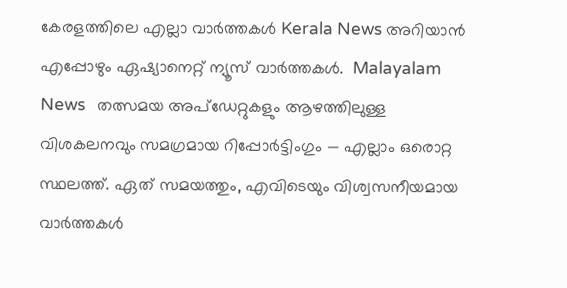കേരളത്തിലെ എല്ലാ വാർത്തകൾ Kerala News അറിയാൻ  എപ്പോഴും ഏഷ്യാനെറ്റ് ന്യൂസ് വാർത്തകൾ.  Malayalam News   തത്സമയ അപ്‌ഡേറ്റുകളും ആഴത്തിലുള്ള വിശകലനവും സമഗ്രമായ റിപ്പോർട്ടിംഗും — എല്ലാം ഒരൊറ്റ സ്ഥലത്ത്. ഏത് സമയത്തും, എവിടെയും വിശ്വസനീയമായ വാർത്തകൾ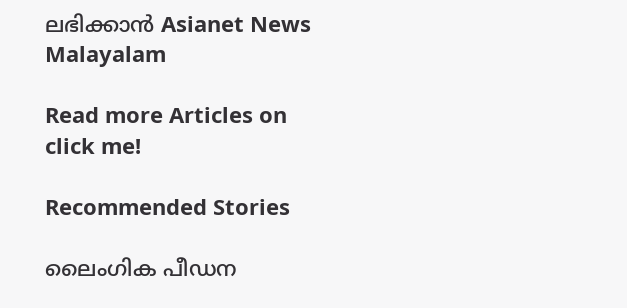ലഭിക്കാൻ Asianet News Malayalam

Read more Articles on
click me!

Recommended Stories

ലൈംഗിക പീഡന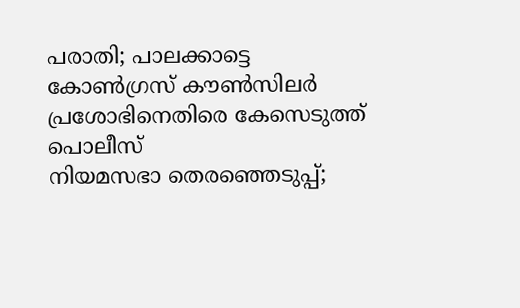പരാതി; പാലക്കാട്ടെ കോൺഗ്രസ് കൗൺസിലർ പ്രശോഭിനെതിരെ കേസെടുത്ത് പൊലീസ്
നിയമസഭാ തെരഞ്ഞെടുപ്പ്;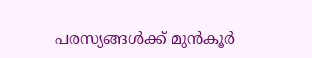പരസ്യങ്ങള്‍ക്ക് മുന്‍കൂര്‍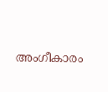അംഗീകാരം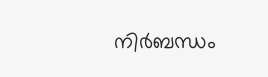നിര്‍ബന്ധം